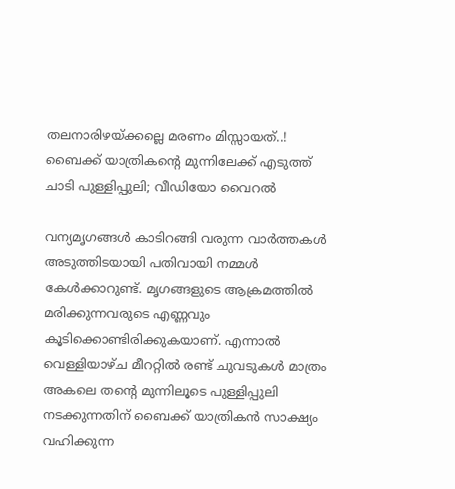തലനാരിഴയ്ക്കല്ലെ മരണം മിസ്സായത്..! ബൈക്ക് യാത്രികന്‍റെ മുന്നിലേക്ക് എടുത്ത് ചാടി പുള്ളിപ്പുലി; വീഡിയോ വൈറൽ

വന്യമൃഗങ്ങൾ കാടിറങ്ങി വരുന്ന വാർത്തകൾ അടുത്തിടയായി പതിവായി നമ്മൾ കേൾക്കാറുണ്ട്. മൃഗങ്ങളുടെ ആക്രമത്തിൽ മരിക്കുന്നവരുടെ എണ്ണവും കൂടിക്കൊണ്ടിരിക്കുകയാണ്. എന്നാൽ വെള്ളിയാഴ്ച മീററ്റിൽ രണ്ട് ചുവടുകൾ മാത്രം അകലെ തന്‍റെ മുന്നിലൂടെ പുള്ളിപ്പുലി നടക്കുന്നതിന് ബൈക്ക് യാത്രികൻ സാക്ഷ്യം വഹിക്കുന്ന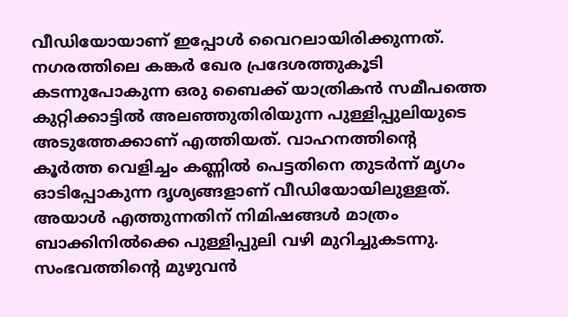വീഡിയോയാണ് ഇപ്പോൾ വൈറലായിരിക്കുന്നത്.  നഗരത്തിലെ കങ്കർ ഖേര പ്രദേശത്തുകൂടി കടന്നുപോകുന്ന ഒരു ബൈക്ക് യാത്രികൻ സമീപത്തെ കുറ്റിക്കാട്ടിൽ അലഞ്ഞുതിരിയുന്ന പുള്ളിപ്പുലിയുടെ അടുത്തേക്കാണ് എത്തിയത്. വാഹനത്തിന്‍റെ കൂർത്ത വെളിച്ചം കണ്ണിൽ പെട്ടതിനെ തുടർന്ന് മൃഗം ഓടിപ്പോകുന്ന ദൃശ്യങ്ങളാണ് വീഡിയോയിലുള്ളത്. അയാൾ എത്തുന്നതിന് നിമിഷങ്ങൾ മാത്രം ബാക്കിനിൽക്കെ പുള്ളിപ്പുലി വഴി മുറിച്ചുകടന്നു. സംഭവത്തിന്‍റെ മുഴുവൻ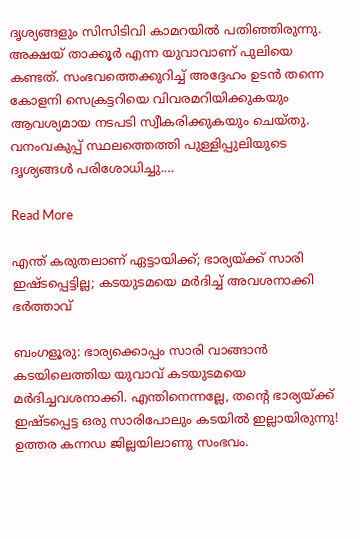ദൃശ്യങ്ങളും സിസിടിവി കാമറയിൽ പതിഞ്ഞിരുന്നു. അക്ഷയ് താക്കൂർ എന്ന യുവാവാണ് പുലിയെ കണ്ടത്. സംഭവത്തെക്കുറിച്ച് അദ്ദേഹം ഉടൻ തന്നെ കോളനി സെക്രട്ടറിയെ വിവരമറിയിക്കുകയും ആവശ്യമായ നടപടി സ്വീകരിക്കുകയും ചെയ്തു. വനംവകുപ്പ് സ്ഥലത്തെത്തി പുള്ളിപ്പുലിയുടെ ദൃശ്യങ്ങൾ പരിശോധിച്ചു.…

Read More

എന്ത് കരുതലാണ് ഏട്ടായിക്ക്; ഭാര്യയ്ക്ക് സാരി ഇഷ്ടപ്പെട്ടില്ല; കടയുടമയെ മർദിച്ച് അവശനാക്കി ഭർത്താവ്

ബംഗളൂരു: ഭാര്യക്കൊപ്പം സാരി വാങ്ങാൻ കടയിലെത്തിയ യുവാവ് കടയുടമയെ മർദിച്ചവശനാക്കി. എന്തിനെന്നല്ലേ, തന്‍റെ ഭാര്യയ്ക്ക് ഇഷ്ടപ്പെട്ട ഒരു സാരിപോലും കടയിൽ ഇല്ലായിരുന്നു! ഉത്തര കന്നഡ ജില്ലയിലാണു സംഭവം.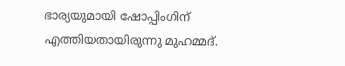ഭാര്യയുമായി ഷോപ്പിംഗിന് എത്തിയതായിരുന്നു മുഹമ്മദ്.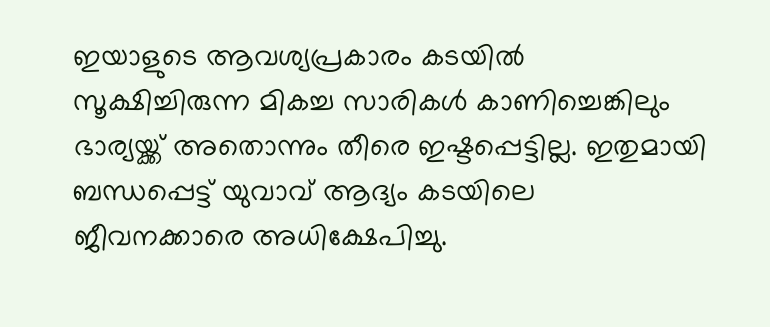ഇയാളുടെ ആവശ്യപ്രകാരം കടയില്‍ സൂക്ഷിച്ചിരുന്ന മികച്ച സാരികള്‍ കാണിച്ചെങ്കിലും ഭാര്യയ്ക്ക് അതൊന്നും തീരെ ഇഷ്ടപ്പെട്ടില്ല. ഇതുമായി ബന്ധപ്പെട്ട് യുവാവ് ആദ്യം കടയിലെ ജീവനക്കാരെ അധിക്ഷേപിച്ചു.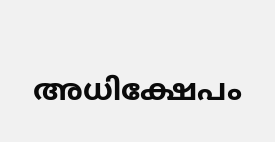അധിക്ഷേപം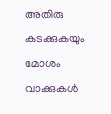അതിരു കടക്കുകയും മോശം വാക്കുകൾ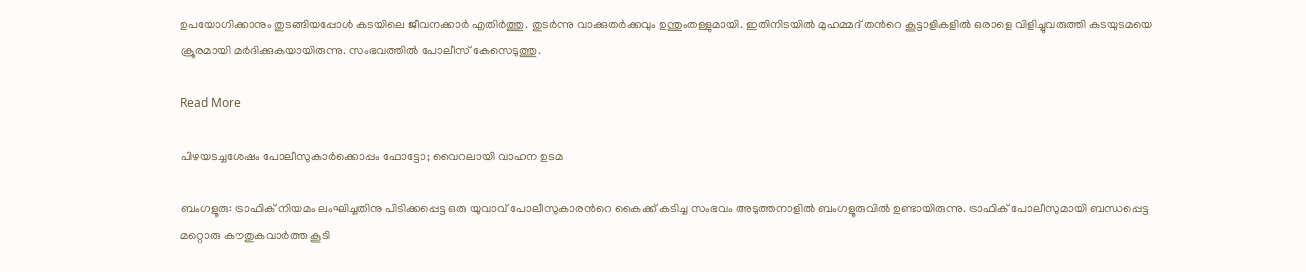ഉപയോഗിക്കാനും തുടങ്ങിയപ്പോൾ കടയിലെ ജീവനക്കാർ എതിർത്തു. തുടർന്നു വാക്കുതർക്കവും ഉന്തുംതള്ളുമായി. ഇതിനിടയിൽ മുഹമ്മദ് തന്‍റെ കൂട്ടാളികളില്‍ ഒരാളെ വിളിച്ചുവരുത്തി കടയുടമയെ ക്രൂരമായി മർദിക്കുകയായിരുന്നു. സംഭവത്തിൽ പോലീസ് കേസെടുത്തു.

Read More

പിഴയടച്ചശേഷം പോലീസുകാർക്കൊപ്പം ഫോട്ടോ; വൈറലായി വാഹന ഉടമ

ബംഗളൂരു: ട്രാഫിക് നിയമം ലംഘിച്ചതിനു പിടിക്കപ്പെട്ട ഒരു യുവാവ് പോലീസുകാരന്‍റെ കൈക്ക് കടിച്ച സംഭവം അടുത്തനാളിൽ ബംഗളൂരുവിൽ ഉണ്ടായിരുന്നു. ട്രാഫിക് പോലീസുമായി ബന്ധപ്പെട്ട മറ്റൊരു കൗതുകവാർത്ത കൂടി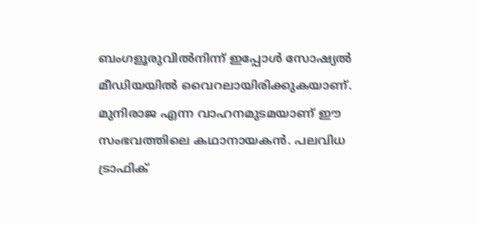ബംഗളൂരുവിൽനിന്ന് ഇപ്പോൾ സോഷ്യൽ മീഡിയയിൽ വൈറലായിരിക്കുകയാണ്. മുനിരാജ എന്ന വാഹനമുടമയാണ് ഈ സംഭവത്തിലെ കഥാനായകൻ. പലവിധ ട്രാഫിക്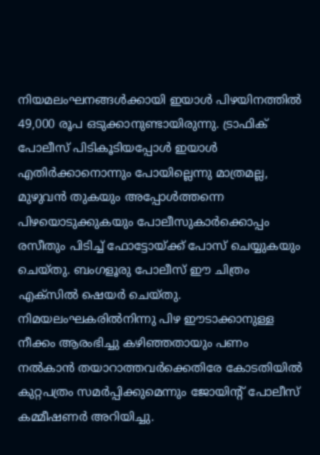നിയമലംഘനങ്ങൾക്കായി ഇയാൾ പിഴയിനത്തിൽ 49,000 രൂപ ഒടുക്കാനുണ്ടായിരുന്നു. ട്രാഫിക് പോലീസ് പിടികൂടിയപ്പോൾ ഇയാൾ എതിർക്കാനൊന്നും പോയില്ലെന്നു മാത്രമല്ല, മുഴുവൻ തുകയും അപ്പോൾത്തന്നെ പിഴയൊടുക്കുകയും പോലീസുകാർക്കൊപ്പം രസീതും പിടിച്ച് ഫോട്ടോയ്‍ക്ക് പോസ് ചെയ്യുകയും ചെയ്തു. ബംഗളൂരു പോലീസ് ഈ ചിത്രം എക്സിൽ ഷെയർ ചെയ്തു. നിമയലംഘകരിൽനിന്നു പിഴ ഈടാക്കാനുള്ള നീക്കം ആരംഭിച്ചു കഴിഞ്ഞതായും പണം നൽകാൻ തയാറാത്തവർക്കെതിരേ കോടതിയിൽ കുറ്റപത്രം സമർപ്പിക്കുമെന്നും ജോയിന്‍റ് പോലീസ് കമ്മീഷണർ അറിയിച്ചു.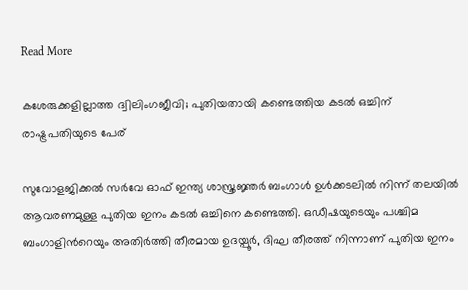Read More

കശേരുക്കളില്ലാത്ത ദ്വിലിംഗജീവി; പുതിയതായി കണ്ടെത്തിയ കടല്‍ ഒച്ചിന് രാഷ്ട്രപതിയുടെ പേര്

സുവോളജിക്കൽ സർവേ ഓഫ് ഇന്ത്യ ശാസ്ത്രജ്ഞർ ബംഗാൾ ഉൾക്കടലിൽ നിന്ന് തലയില്‍ ആവരണമുള്ള പുതിയ ഇനം കടല്‍ ഒച്ചിനെ കണ്ടെത്തി. ഒഡീഷയുടെയും പശ്ചിമ ബംഗാളിന്‍റെയും അതിര്‍ത്തി തീരമായ ഉദയ്പൂർ, ദിഘ തീരത്ത് നിന്നാണ് പുതിയ ഇനം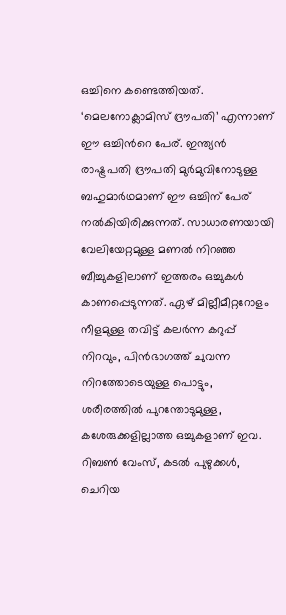ഒച്ചിനെ കണ്ടെത്തിയത്. ‘മെലനോക്ലാമിസ് ദ്രൗപതി’ എന്നാണ് ഈ ഒച്ചിന്‍റെ പേര്. ഇന്ത്യന്‍ രാഷ്ട്രപതി ദ്രൗപതി മുർമുവിനോടുള്ള ബഹുമാര്‍ഥമാണ് ഈ ഒച്ചിന് പേര് നൽകിയിരിക്കുന്നത്. സാധാരണയായി വേലിയേറ്റമുള്ള മണല്‍ നിറഞ്ഞ ബീച്ചുകളിലാണ് ഇത്തരം ഒച്ചുകൾ കാണപ്പെടുന്നത്. ഏഴ് മില്ലീമീറ്ററോളം നീളമുള്ള തവിട്ട് കലർന്ന കറുപ്പ് നിറവും, പിൻഭാഗത്ത് ചുവന്ന നിറത്തോടെയുള്ള പൊട്ടും, ശരീരത്തില്‍ പുറന്തോടുമുള്ള, കശേരുക്കളില്ലാത്ത ഒച്ചുകളാണ് ഇവ. റിബൺ വേംസ്, കടൽ പുഴുക്കൾ, ചെറിയ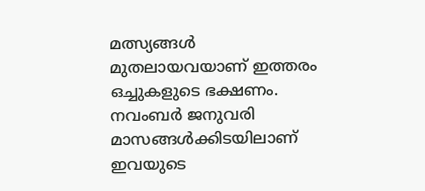മത്സ്യങ്ങൾ മുതലായവയാണ് ഇത്തരം ഒച്ചുകളുടെ ഭക്ഷണം. നവംബർ ജനുവരി മാസങ്ങൾക്കിടയിലാണ് ഇവയുടെ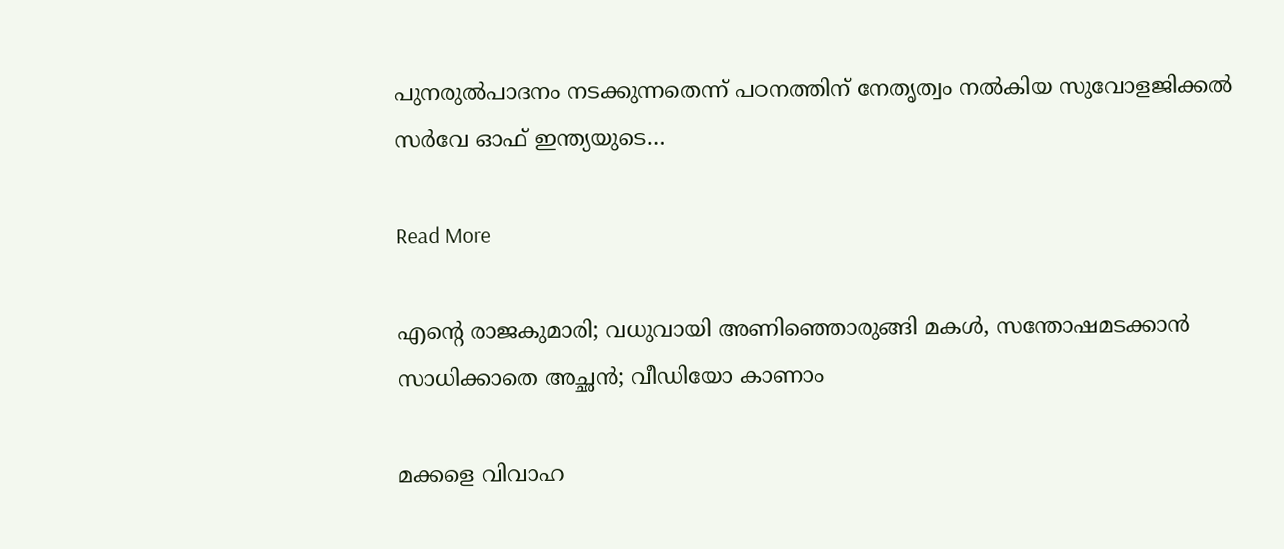പുനരുൽപാദനം നടക്കുന്നതെന്ന് പഠനത്തിന് നേതൃത്വം നല്‍കിയ സുവോളജിക്കൽ സർവേ ഓഫ് ഇന്ത്യയുടെ…

Read More

എന്‍റെ രാജകുമാരി; വധുവായി അണിഞ്ഞൊരുങ്ങി മകള്‍, സന്തോഷമടക്കാൻ സാധിക്കാതെ അച്ഛന്‍; വീഡിയോ കാണാം

മക്കളെ വിവാഹ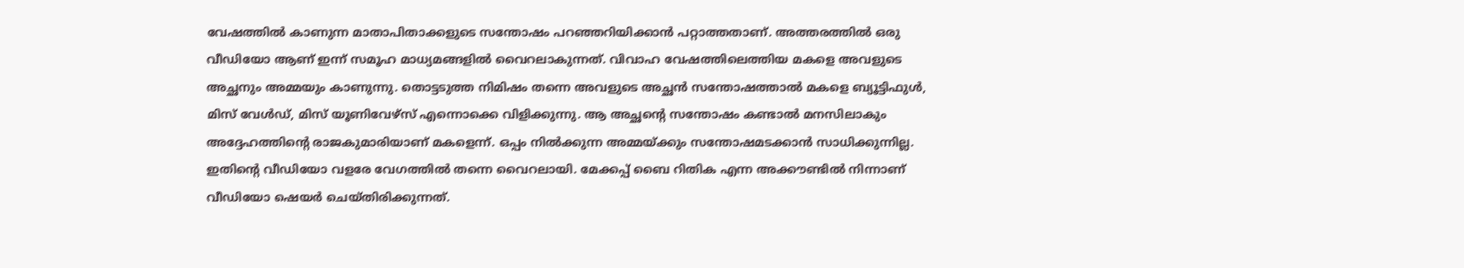വേഷത്തിൽ കാണുന്ന മാതാപിതാക്കളുടെ സന്തോഷം പറഞ്ഞറിയിക്കാൻ പറ്റാത്തതാണ്. അത്തരത്തിൽ ഒരു വീഡിയോ ആണ് ഇന്ന് സമൂഹ മാധ്യമങ്ങളിൽ വൈറലാകുന്നത്. വിവാഹ വേഷത്തിലെത്തിയ മകളെ അവളുടെ അച്ഛനും അമ്മയും കാണുന്നു. തൊട്ടടുത്ത നിമിഷം തന്നെ അവളുടെ അച്ഛൻ സന്തോഷത്താൽ മകളെ ബ്യൂട്ടിഫുൾ, മിസ് വേൾഡ്, മിസ് യൂണിവേഴ്സ് എന്നൊക്കെ വിളിക്കുന്നു. ആ അച്ഛന്‍റെ സന്തോഷം കണ്ടാൽ മനസിലാകും അദ്ദേഹത്തിന്‍റെ രാജകുമാരിയാണ് മകളെന്ന്. ഒപ്പം നിൽക്കുന്ന അമ്മയ്ക്കും സന്തോഷമടക്കാൻ സാധിക്കുന്നില്ല. ഇതിന്‍റെ വീഡിയോ വളരേ വേഗത്തിൽ തന്നെ വൈറലായി. മേക്കപ്പ് ബൈ റിതിക എന്ന അക്കൗണ്ടിൽ നിന്നാണ് വീഡിയോ ഷെയർ ചെയ്തിരിക്കുന്നത്.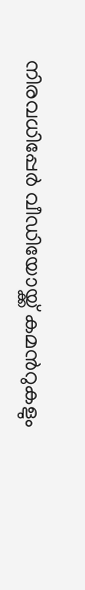നിരവധിപ്പേർ വീഡിയോയ്ക്ക് കമന്‍റുകളും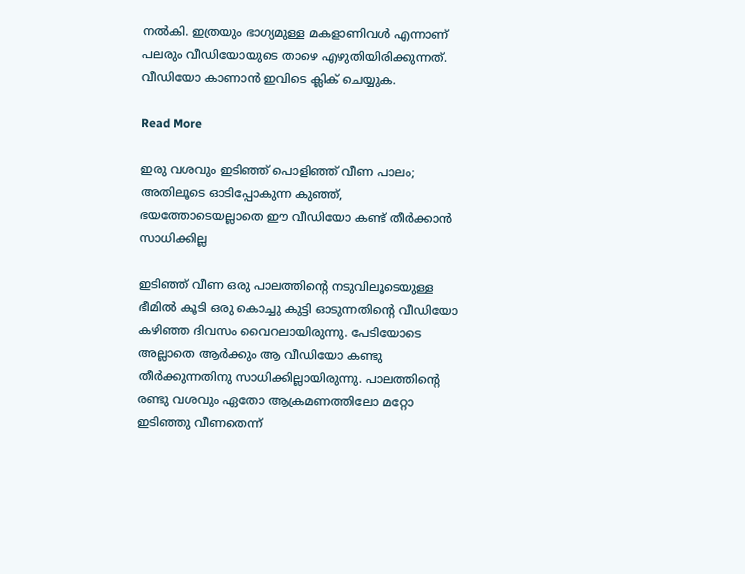നൽകി. ഇത്രയും ഭാഗ്യമുള്ള മകളാണിവൾ എന്നാണ് പലരും വീഡിയോയുടെ താഴെ എഴുതിയിരിക്കുന്നത്. വീഡിയോ കാണാൻ ഇവിടെ ക്ലിക് ചെയ്യുക.

Read More

ഇരു വശവും ഇടിഞ്ഞ് പൊളിഞ്ഞ് വീണ പാലം; അതിലൂടെ ഓടിപ്പോകുന്ന കുഞ്ഞ്, ഭയത്തോടെയല്ലാതെ ഈ വീഡിയോ കണ്ട് തീർക്കാൻ സാധിക്കില്ല

ഇടിഞ്ഞ് വീണ ഒരു പാലത്തിന്‍റെ നടുവിലൂടെയുള്ള ഭീമില്‍ കൂടി ഒരു കൊച്ചു കുട്ടി ഓടുന്നതിന്‍റെ വീഡിയോ കഴിഞ്ഞ ദിവസം വൈറലായിരുന്നു. പേടിയോടെ അല്ലാതെ ആർക്കും ആ വീഡിയോ കണ്ടു തീർക്കുന്നതിനു സാധിക്കില്ലായിരുന്നു. പാലത്തിന്‍റെ രണ്ടു വശവും ഏതോ ആക്രമണത്തിലോ മറ്റോ ഇടിഞ്ഞു വീണതെന്ന്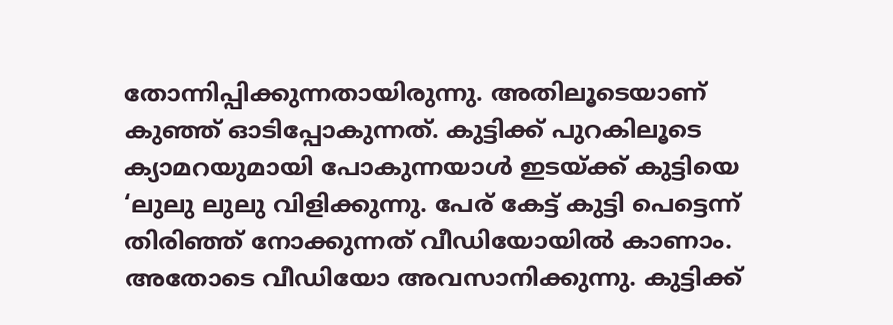തോന്നിപ്പിക്കുന്നതായിരുന്നു. അതിലൂടെയാണ് കുഞ്ഞ് ഓടിപ്പോകുന്നത്. കുട്ടിക്ക് പുറകിലൂടെ ക്യാമറയുമായി പോകുന്നയാള്‍ ഇടയ്ക്ക് കുട്ടിയെ ‘ലുലു ലുലു വിളിക്കുന്നു. പേര് കേട്ട് കുട്ടി പെട്ടെന്ന് തിരിഞ്ഞ് നോക്കുന്നത് വീഡിയോയിൽ കാണാം. അതോടെ വീഡിയോ അവസാനിക്കുന്നു. കുട്ടിക്ക്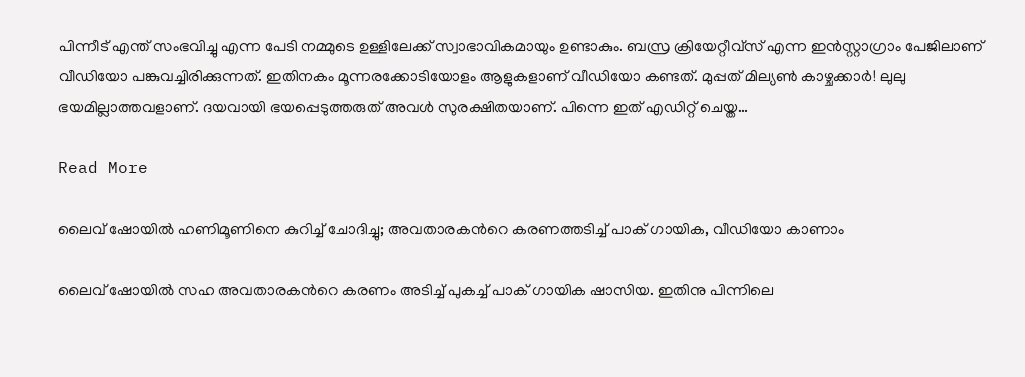പിന്നീട് എന്ത് സംഭവിച്ചു എന്ന പേടി നമ്മുടെ ഉള്ളിലേക്ക് സ്വാഭാവികമായും ഉണ്ടാകും. ബസ്ര ക്രിയേറ്റീവ്സ് എന്ന ഇൻസ്റ്റാഗ്രാം പേജിലാണ് വീഡിയോ പങ്കുവച്ചിരിക്കുന്നത്. ഇതിനകം മൂന്നരക്കോടിയോളം ആളുകളാണ് വീഡിയോ കണ്ടത്. മുപ്പത് മില്യണ്‍ കാഴ്ചക്കാര്‍! ലുലു ഭയമില്ലാത്തവളാണ്. ദയവായി ഭയപ്പെടുത്തരുത് അവൾ സുരക്ഷിതയാണ്. പിന്നെ ഇത് എഡിറ്റ് ചെയ്ത…

Read More

ലൈവ് ഷോയിൽ ഹണിമൂണിനെ കുറിച്ച് ചോദിച്ചു; അവതാരകന്‍റെ കരണത്തടിച്ച് പാക് ഗായിക, വീഡിയോ കാണാം

ലൈവ് ഷോയിൽ സഹ അവതാരകന്‍റെ കരണം അടിച്ച് പുകച്ച് പാക് ഗായിക ഷാസിയ. ഇതിനു പിന്നിലെ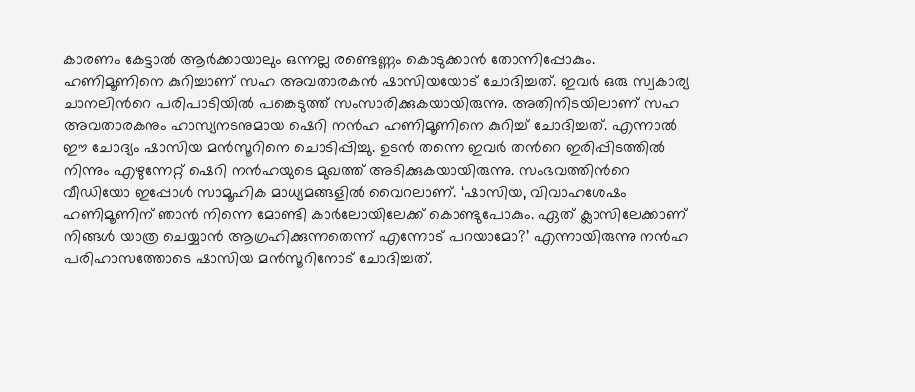കാരണം കേട്ടാൽ ആർക്കായാലും ഒന്നല്ല രണ്ടെണ്ണം കൊടുക്കാൻ തോന്നിപ്പോകും. ഹണിമൂണിനെ കുറിച്ചാണ് സഹ അവതാരകൻ ഷാസിയയോട് ചോദിച്ചത്. ഇവർ ഒരു സ്വകാര്യ ചാനലിന്‍റെ പരിപാടിയിൽ പങ്കെടുത്ത് സംസാരിക്കുകയായിരുന്നു. അതിനിടയിലാണ് സഹ അവതാരകനും ഹാസ്യനടനുമായ ഷെറി നൻഹ ഹണിമൂണിനെ കുറിച്ച് ചോദിച്ചത്. എന്നാൽ ഈ ചോദ്യം ഷാസിയ മന്‍സൂറിനെ ചൊടിപ്പിച്ചു. ഉടൻ തന്നെ ഇവർ തന്‍റെ ഇരിപ്പിടത്തിൽ നിന്നും എഴുന്നേറ്റ് ഷെറി നൻഹയുടെ മുഖത്ത് അടിക്കുകയായിരുന്നു. സംഭവത്തിന്‍റെ വീഡിയോ ഇപ്പോൾ സാമൂഹിക മാധ്യമങ്ങളില്‍ വൈറലാണ്. ‘ഷാസിയ, വിവാഹശേഷം ഹണിമൂണിന് ഞാൻ നിന്നെ മോണ്ടി കാർലോയിലേക്ക് കൊണ്ടുപോകും. ഏത് ക്ലാസിലേക്കാണ് നിങ്ങൾ യാത്ര ചെയ്യാൻ ആഗ്രഹിക്കുന്നതെന്ന് എന്നോട് പറയാമോ?’ എന്നായിരുന്നു നൻഹ പരിഹാസത്തോടെ ഷാസിയ മൻസൂറിനോ‌ട് ചോദിച്ചത്.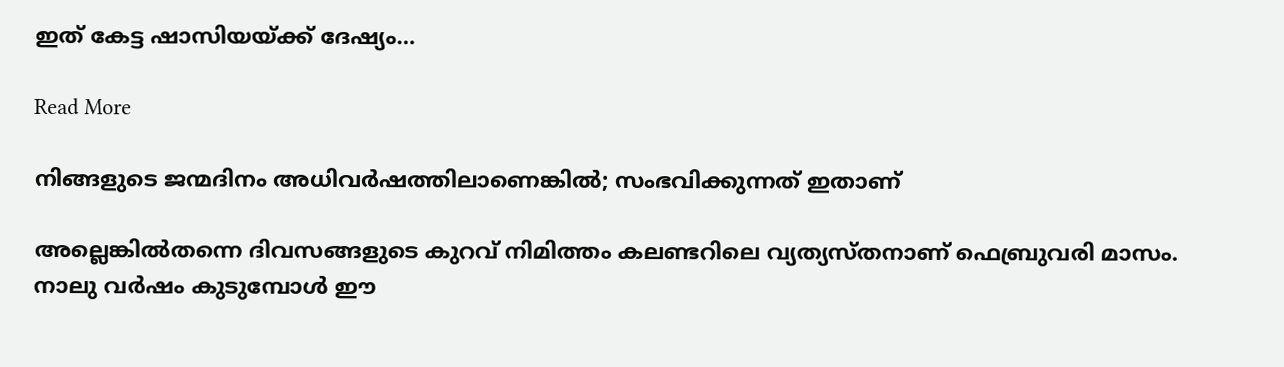ഇത് കേട്ട ഷാസിയയ്ക്ക് ദേഷ്യം…

Read More

നിങ്ങളുടെ ജന്മദിനം അധിവര്‍ഷത്തിലാണെങ്കില്‍; സംഭവിക്കുന്നത് ഇതാണ്

അല്ലെങ്കില്‍തന്നെ ദിവസങ്ങളുടെ കുറവ് നിമിത്തം കലണ്ടറിലെ വ്യത്യസ്തനാണ് ഫെബ്രുവരി മാസം. നാലു വര്‍ഷം കുടുമ്പോള്‍ ഈ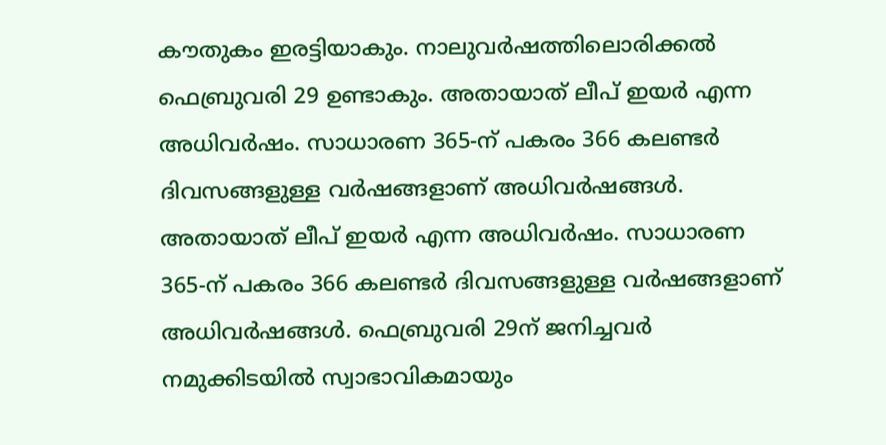കൗതുകം ഇരട്ടിയാകും. നാലുവര്‍ഷത്തിലൊരിക്കല്‍ ഫെബ്രുവരി 29 ഉണ്ടാകും. അതായാത് ലീപ് ഇയര്‍ എന്ന അധിവര്‍ഷം. സാധാരണ 365-ന് പകരം 366 കലണ്ടര്‍ ദിവസങ്ങളുള്ള വര്‍ഷങ്ങളാണ് അധിവര്‍ഷങ്ങള്‍. അതായാത് ലീപ് ഇയര്‍ എന്ന അധിവര്‍ഷം. സാധാരണ 365-ന് പകരം 366 കലണ്ടര്‍ ദിവസങ്ങളുള്ള വര്‍ഷങ്ങളാണ് അധിവര്‍ഷങ്ങള്‍. ഫെബ്രുവരി 29ന് ജനിച്ചവര്‍ നമുക്കിടയില്‍ സ്വാഭാവികമായും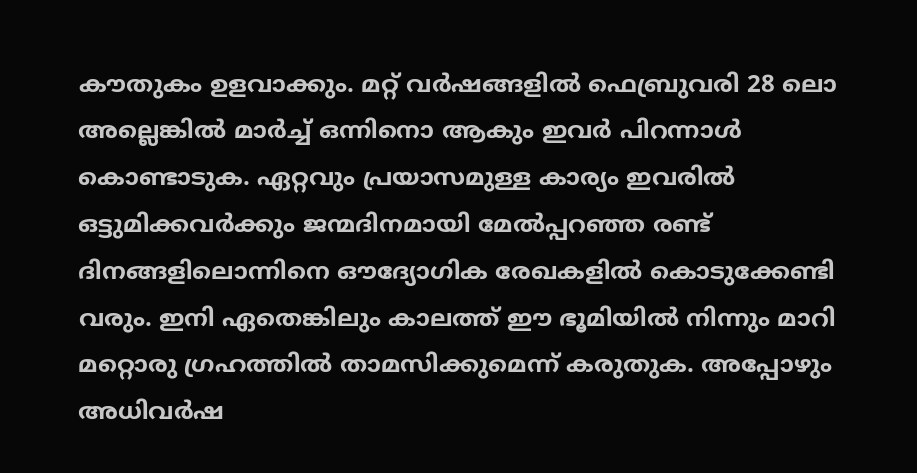കൗതുകം ഉളവാക്കും. മറ്റ് വര്‍ഷങ്ങളില്‍ ഫെബ്രുവരി 28 ലൊ അല്ലെങ്കില്‍ മാര്‍ച്ച് ഒന്നിനൊ ആകും ഇവര്‍ പിറന്നാള്‍ കൊണ്ടാടുക. ഏറ്റവും പ്രയാസമുള്ള കാര്യം ഇവരില്‍ ഒട്ടുമിക്കവര്‍ക്കും ജന്മദിനമായി മേല്‍പ്പറഞ്ഞ രണ്ട് ദിനങ്ങളിലൊന്നിനെ ഔദ്യോഗിക രേഖകളില്‍ കൊടുക്കേണ്ടി വരും. ഇനി ഏതെങ്കിലും കാലത്ത് ഈ ഭൂമിയില്‍ നിന്നും മാറി മറ്റൊരു ഗ്രഹത്തില്‍ താമസിക്കുമെന്ന് കരുതുക. അപ്പോഴും അധിവര്‍ഷ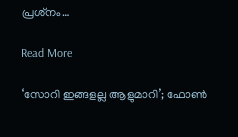പ്രശ്‌നം…

Read More

‘സോറി ഇങ്ങളല്ല ആളുമാറി’; ഫോണ്‍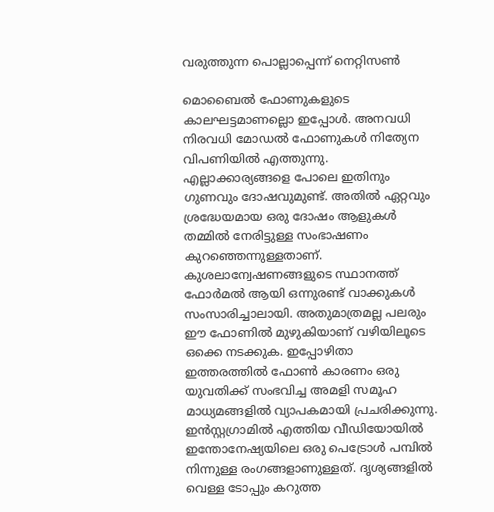വരുത്തുന്ന പൊല്ലാപ്പെന്ന് നെറ്റിസണ്‍

മൊബൈല്‍ ഫോണുകളുടെ കാലഘട്ടമാണല്ലൊ ഇപ്പോള്‍. അനവധി നിരവധി മോഡല്‍ ഫോണുകള്‍ നിത്യേന വിപണിയില്‍ എത്തുന്നു. എല്ലാക്കാര്യങ്ങളെ പോലെ ഇതിനും ഗുണവും ദോഷവുമുണ്ട്. അതില്‍ ഏറ്റവും ശ്രദ്ധേയമായ ഒരു ദോഷം ആളുകള്‍ തമ്മില്‍ നേരിട്ടുള്ള സംഭാഷണം കുറഞ്ഞെന്നുള്ളതാണ്. കുശലാന്വേഷണങ്ങളുടെ സ്ഥാനത്ത് ഫോര്‍മല്‍ ആയി ഒന്നുരണ്ട് വാക്കുകള്‍ സംസാരിച്ചാലായി. അതുമാത്രമല്ല പലരും ഈ ഫോണില്‍ മുഴുകിയാണ് വഴിയിലൂടെ ഒക്കെ നടക്കുക. ഇപ്പോഴിതാ ഇത്തരത്തില്‍ ഫോണ്‍ കാരണം ഒരു യുവതിക്ക് സംഭവിച്ച അമളി സമൂഹ മാധ്യമങ്ങളില്‍ വ്യാപകമായി പ്രചരിക്കുന്നു. ഇന്‍സ്റ്റഗ്രാമില്‍ എത്തിയ വീഡിയോയില്‍ ഇന്തോനേഷ്യയിലെ ഒരു പെട്രോള്‍ പമ്പില്‍ നിന്നുള്ള രംഗങ്ങളാണുള്ളത്. ദൃശ്യങ്ങളില്‍ വെള്ള ടോപ്പും കറുത്ത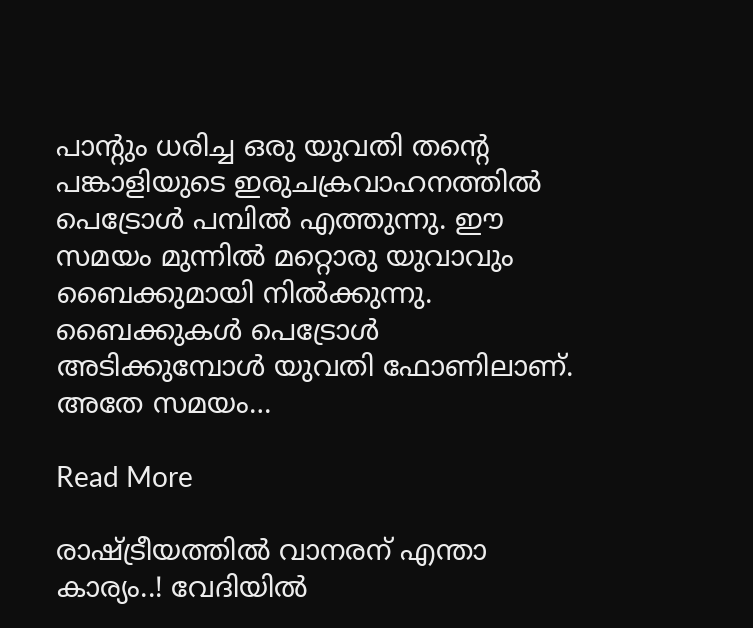പാന്‍റും ധരിച്ച ഒരു യുവതി തന്‍റെ പങ്കാളിയുടെ ഇരുചക്രവാഹനത്തില്‍ പെട്രോള്‍ പമ്പില്‍ എത്തുന്നു. ഈ സമയം മുന്നില്‍ മറ്റൊരു യുവാവും ബൈക്കുമായി നില്‍ക്കുന്നു. ബൈക്കുകള്‍ പെട്രോള്‍ അടിക്കുമ്പോള്‍ യുവതി ഫോണിലാണ്. അതേ സമയം…

Read More

രാഷ്ട്രീയത്തിൽ വാനരന് എന്താ കാര്യം..! വേദിയിൽ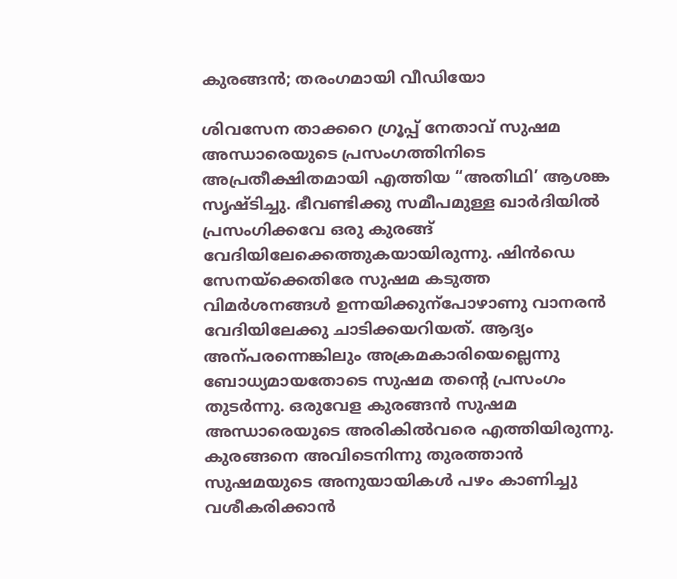കുരങ്ങൻ; തരംഗമായി വീഡിയോ

ശിവസേന താക്കറെ ഗ്രൂപ്പ് നേതാവ് സുഷമ അന്ധാരെയുടെ പ്രസംഗത്തിനിടെ അപ്രതീക്ഷിതമായി എത്തിയ “അതിഥി’ ആശങ്ക സൃഷ്ടിച്ചു. ഭീവണ്ടിക്കു സമീപമുള്ള ഖാർദിയിൽ പ്രസംഗിക്കവേ ഒരു കുരങ്ങ് വേദിയിലേക്കെത്തുകയായിരുന്നു. ഷിൻഡെ സേനയ്‌ക്കെതിരേ സുഷമ കടുത്ത വിമർശനങ്ങൾ ഉന്നയിക്കുന്പോഴാണു വാനരൻ വേദിയിലേക്കു ചാടിക്കയറിയത്. ആദ്യം അന്പരന്നെങ്കിലും അക്രമകാരിയെല്ലെന്നു ബോധ്യമായതോടെ സുഷമ തന്‍റെ പ്രസംഗം തുടർന്നു. ഒരുവേള കുരങ്ങൻ സുഷമ അന്ധാരെയുടെ അരികിൽവരെ എത്തിയിരുന്നു. കുരങ്ങനെ അവിടെനിന്നു തുരത്താൻ സുഷമയുടെ അനുയായികൾ പഴം കാണിച്ചു വശീകരിക്കാൻ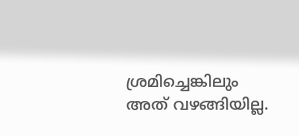ശ്രമിച്ചെങ്കിലും അത് വഴങ്ങിയില്ല.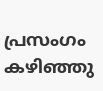പ്രസംഗം കഴിഞ്ഞു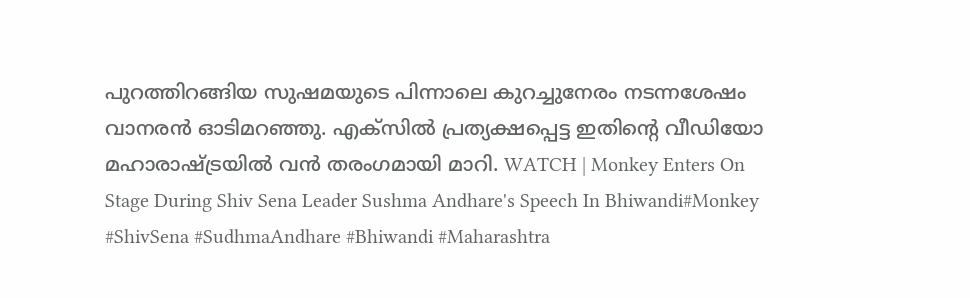പുറത്തിറങ്ങിയ സുഷമയുടെ പിന്നാലെ കുറച്ചുനേരം നടന്നശേഷം വാനരൻ ഓടിമറഞ്ഞു. എക്സിൽ പ്രത്യക്ഷപ്പെട്ട ഇതിന്‍റെ വീഡിയോ മഹാരാഷ്ട്രയിൽ വൻ തരംഗമായി മാറി. WATCH | Monkey Enters On Stage During Shiv Sena Leader Sushma Andhare's Speech In Bhiwandi#Monkey #ShivSena #SudhmaAndhare #Bhiwandi #Maharashtra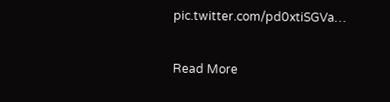pic.twitter.com/pd0xtiSGVa…

Read More